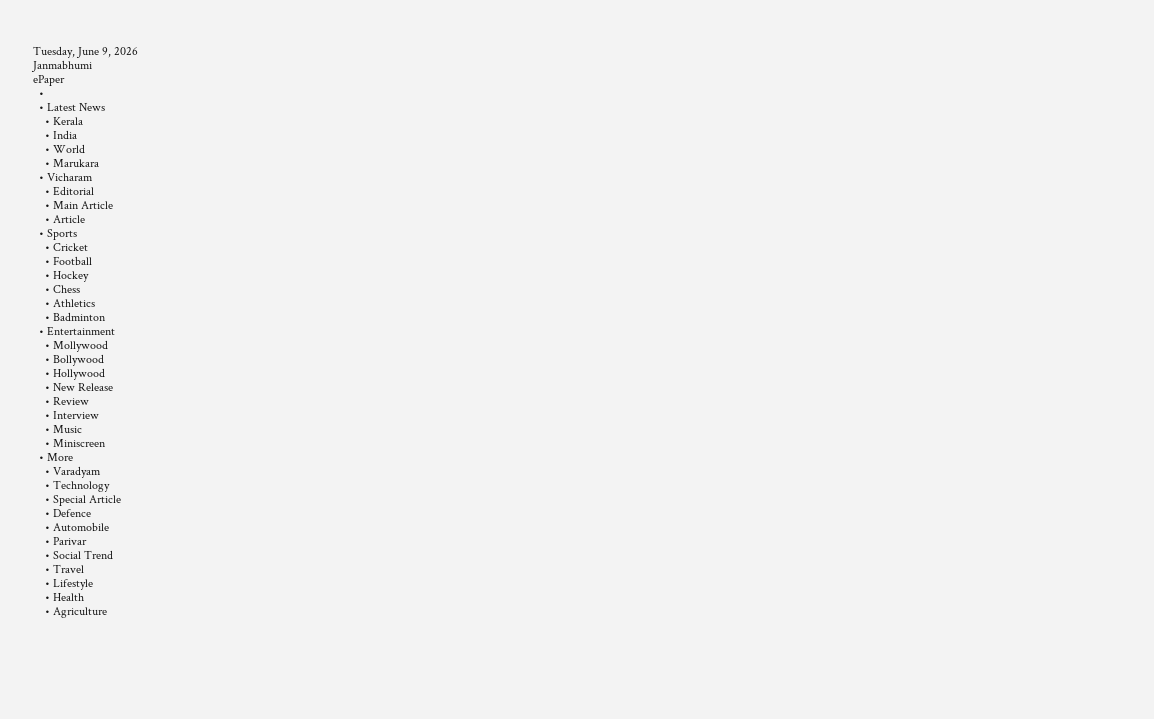Tuesday, June 9, 2026
Janmabhumi
ePaper
  •
  • Latest News
    • Kerala
    • India
    • World
    • Marukara
  • Vicharam
    • Editorial
    • Main Article
    • Article
  • Sports
    • Cricket
    • Football
    • Hockey
    • Chess
    • Athletics
    • Badminton
  • Entertainment
    • Mollywood
    • Bollywood
    • Hollywood
    • New Release
    • Review
    • Interview
    • Music
    • Miniscreen
  • More
    • Varadyam
    • Technology
    • Special Article
    • Defence
    • Automobile
    • Parivar
    • Social Trend
    • Travel
    • Lifestyle
    • Health
    • Agriculture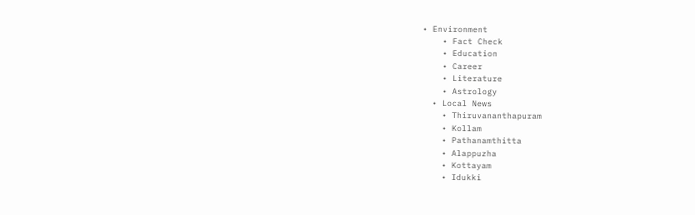• Environment
    • Fact Check
    • Education
    • Career
    • Literature
    • Astrology
  • Local News
    • Thiruvananthapuram
    • Kollam
    • Pathanamthitta
    • Alappuzha
    • Kottayam
    • Idukki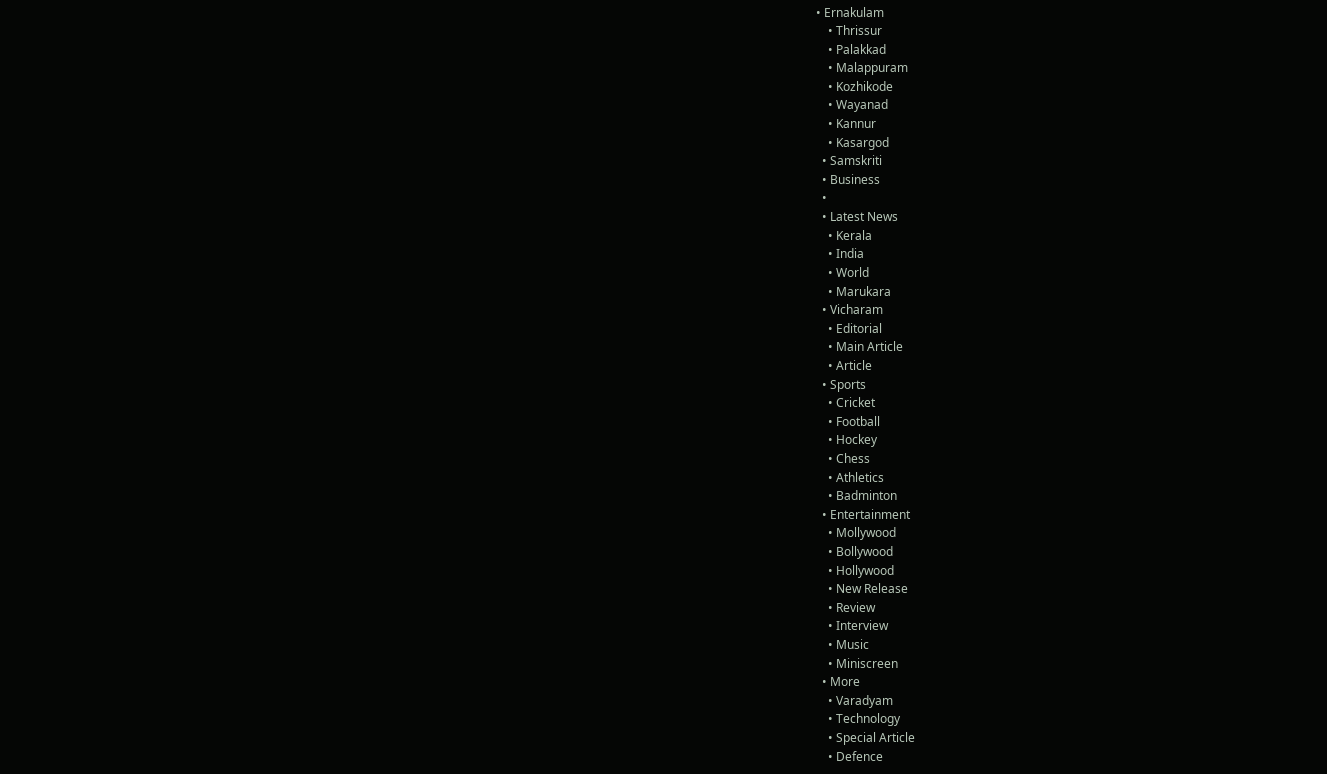• Ernakulam
    • Thrissur
    • Palakkad
    • Malappuram
    • Kozhikode
    • Wayanad
    • Kannur
    • Kasargod
  • Samskriti
  • Business
  •
  • Latest News
    • Kerala
    • India
    • World
    • Marukara
  • Vicharam
    • Editorial
    • Main Article
    • Article
  • Sports
    • Cricket
    • Football
    • Hockey
    • Chess
    • Athletics
    • Badminton
  • Entertainment
    • Mollywood
    • Bollywood
    • Hollywood
    • New Release
    • Review
    • Interview
    • Music
    • Miniscreen
  • More
    • Varadyam
    • Technology
    • Special Article
    • Defence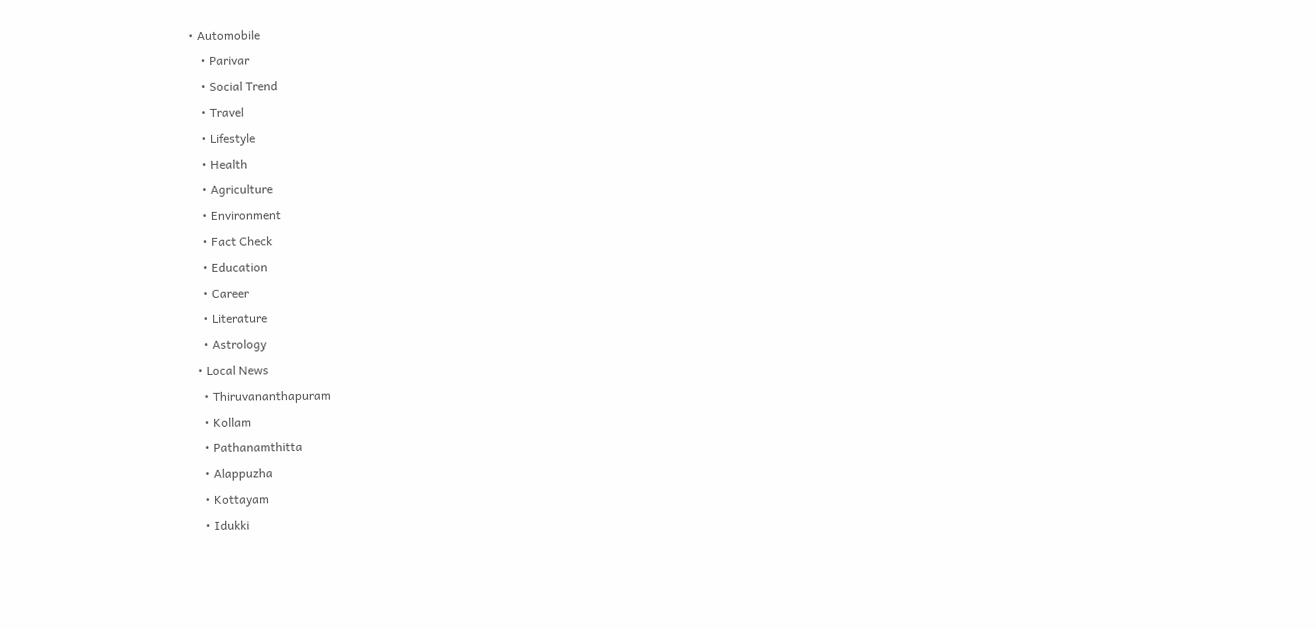• Automobile
    • Parivar
    • Social Trend
    • Travel
    • Lifestyle
    • Health
    • Agriculture
    • Environment
    • Fact Check
    • Education
    • Career
    • Literature
    • Astrology
  • Local News
    • Thiruvananthapuram
    • Kollam
    • Pathanamthitta
    • Alappuzha
    • Kottayam
    • Idukki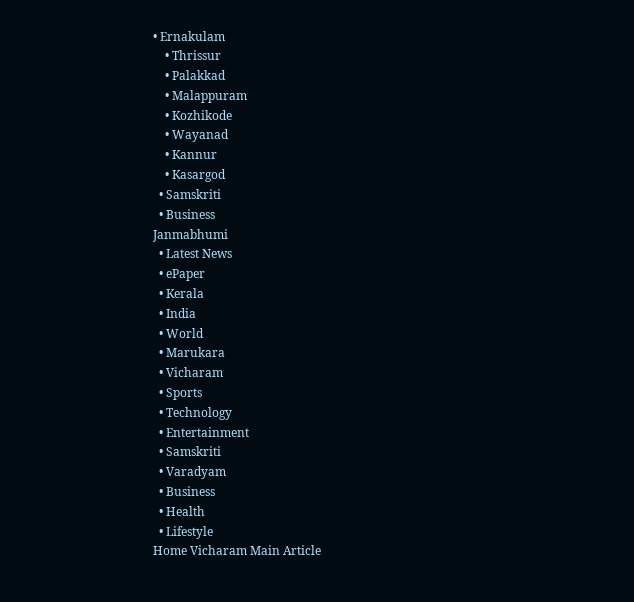• Ernakulam
    • Thrissur
    • Palakkad
    • Malappuram
    • Kozhikode
    • Wayanad
    • Kannur
    • Kasargod
  • Samskriti
  • Business
Janmabhumi
  • Latest News
  • ePaper
  • Kerala
  • India
  • World
  • Marukara
  • Vicharam
  • Sports
  • Technology
  • Entertainment
  • Samskriti
  • Varadyam
  • Business
  • Health
  • Lifestyle
Home Vicharam Main Article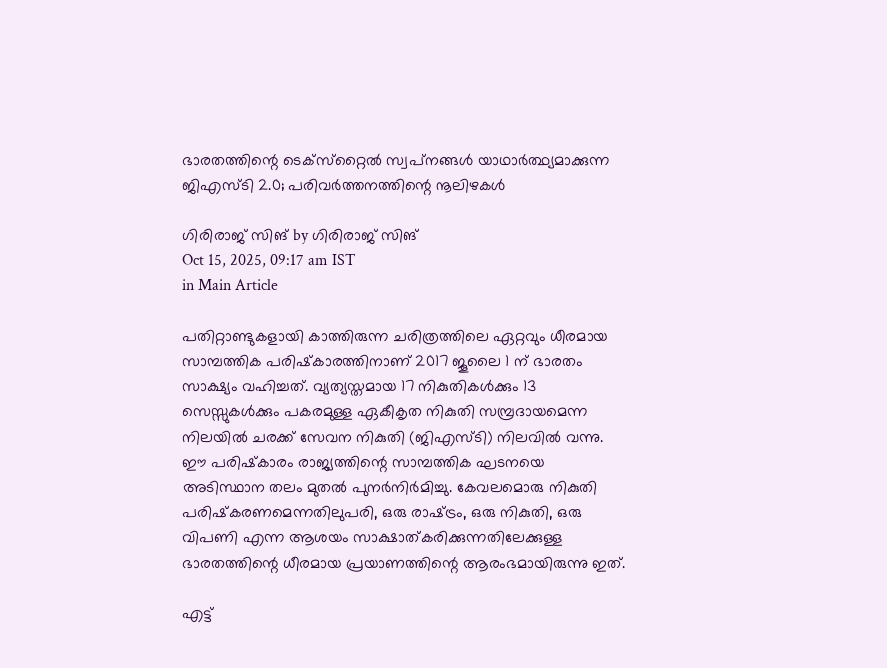ഭാരതത്തിന്റെ ടെക്‌സ്‌റ്റൈല്‍ സ്വപ്‌നങ്ങള്‍ യാഥാര്‍ത്ഥ്യമാക്കുന്ന ജിഎസ്ടി 2.0; പരിവര്‍ത്തനത്തിന്റെ നൂലിഴകള്‍

ഗിരിരാജ് സിങ് by ഗിരിരാജ് സിങ്
Oct 15, 2025, 09:17 am IST
in Main Article

പതിറ്റാണ്ടുകളായി കാത്തിരുന്ന ചരിത്രത്തിലെ ഏറ്റവും ധീരമായ സാമ്പത്തിക പരിഷ്‌കാരത്തിനാണ് 2017 ജൂലൈ 1 ന് ഭാരതം സാക്ഷ്യം വഹിച്ചത്. വ്യത്യസ്തമായ 17 നികുതികള്‍ക്കും 13 സെസ്സുകള്‍ക്കും പകരമുള്ള ഏകീകൃത നികുതി സമ്പ്രദായമെന്ന നിലയില്‍ ചരക്ക് സേവന നികുതി (ജിഎസ്ടി) നിലവില്‍ വന്നു. ഈ പരിഷ്‌കാരം രാജ്യത്തിന്റെ സാമ്പത്തിക ഘടനയെ അടിസ്ഥാന തലം മുതല്‍ പുനര്‍നിര്‍മിച്ചു. കേവലമൊരു നികുതി പരിഷ്‌കരണമെന്നതിലുപരി, ഒരു രാഷ്‌ട്രം, ഒരു നികുതി, ഒരു വിപണി എന്ന ആശയം സാക്ഷാത്കരിക്കുന്നതിലേക്കുള്ള ഭാരതത്തിന്റെ ധീരമായ പ്രയാണത്തിന്റെ ആരംഭമായിരുന്നു ഇത്.

എട്ട്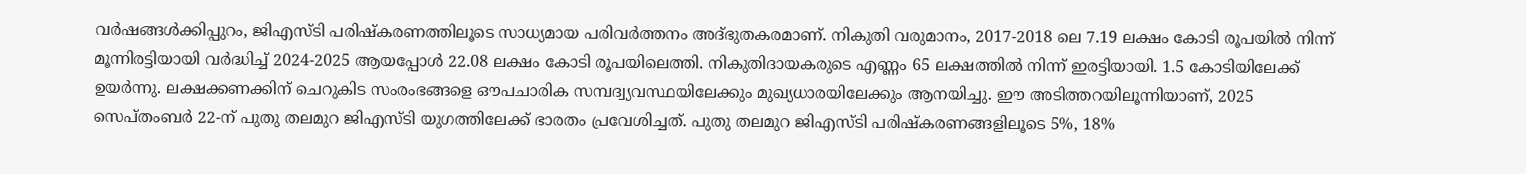വര്‍ഷങ്ങള്‍ക്കിപ്പുറം, ജിഎസ്ടി പരിഷ്‌കരണത്തിലൂടെ സാധ്യമായ പരിവര്‍ത്തനം അദ്ഭുതകരമാണ്. നികുതി വരുമാനം, 2017-2018 ലെ 7.19 ലക്ഷം കോടി രൂപയില്‍ നിന്ന് മൂന്നിരട്ടിയായി വര്‍ദ്ധിച്ച് 2024-2025 ആയപ്പോള്‍ 22.08 ലക്ഷം കോടി രൂപയിലെത്തി. നികുതിദായകരുടെ എണ്ണം 65 ലക്ഷത്തില്‍ നിന്ന് ഇരട്ടിയായി. 1.5 കോടിയിലേക്ക് ഉയര്‍ന്നു. ലക്ഷക്കണക്കിന് ചെറുകിട സംരംഭങ്ങളെ ഔപചാരിക സമ്പദ്വ്യവസ്ഥയിലേക്കും മുഖ്യധാരയിലേക്കും ആനയിച്ചു. ഈ അടിത്തറയിലൂന്നിയാണ്, 2025 സെപ്തംബര്‍ 22-ന് പുതു തലമുറ ജിഎസ്ടി യുഗത്തിലേക്ക് ഭാരതം പ്രവേശിച്ചത്. പുതു തലമുറ ജിഎസ്ടി പരിഷ്‌കരണങ്ങളിലൂടെ 5%, 18%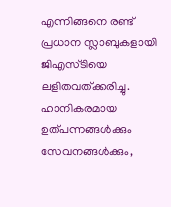എന്നിങ്ങനെ രണ്ട് പ്രധാന സ്ലാബുകളായി ജിഎസ്ടിയെ ലളിതവത്ക്കരിച്ചു. ഹാനികരമായ ഉത്പന്നങ്ങള്‍ക്കും സേവനങ്ങള്‍ക്കും,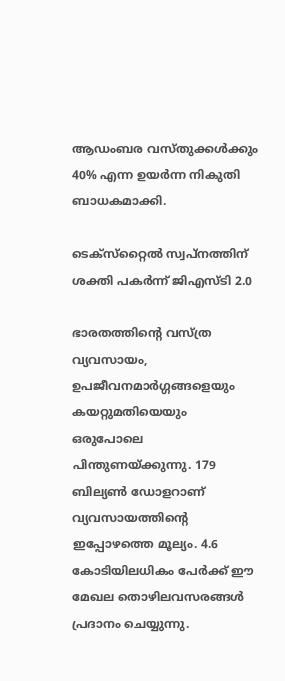ആഡംബര വസ്തുക്കള്‍ക്കും 40% എന്ന ഉയര്‍ന്ന നികുതി ബാധകമാക്കി.

ടെക്‌സ്‌റ്റൈല്‍ സ്വപ്‌നത്തിന് ശക്തി പകര്‍ന്ന് ജിഎസ്ടി 2.0

ഭാരതത്തിന്റെ വസ്ത്ര വ്യവസായം, ഉപജീവനമാര്‍ഗ്ഗങ്ങളെയും കയറ്റുമതിയെയും ഒരുപോലെ പിന്തുണയ്‌ക്കുന്നു. 179 ബില്യണ്‍ ഡോളറാണ് വ്യവസായത്തിന്റെ ഇപ്പോഴത്തെ മൂല്യം. 4.6 കോടിയിലധികം പേര്‍ക്ക് ഈ മേഖല തൊഴിലവസരങ്ങള്‍ പ്രദാനം ചെയ്യുന്നു.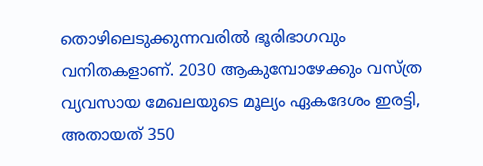തൊഴിലെടുക്കുന്നവരില്‍ ഭൂരിഭാഗവും വനിതകളാണ്. 2030 ആകുമ്പോഴേക്കും വസ്ത്ര വ്യവസായ മേഖലയുടെ മൂല്യം ഏകദേശം ഇരട്ടി, അതായത് 350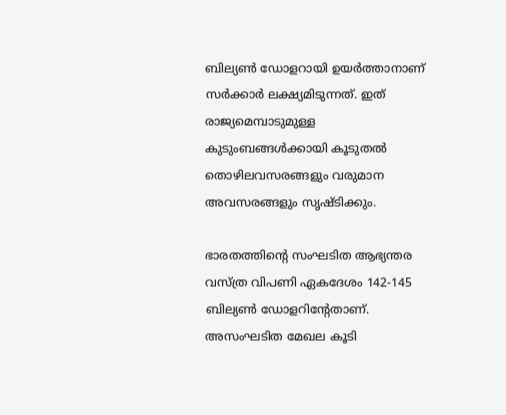ബില്യണ്‍ ഡോളറായി ഉയര്‍ത്താനാണ് സര്‍ക്കാര്‍ ലക്ഷ്യമിടുന്നത്. ഇത് രാജ്യമെമ്പാടുമുള്ള കുടുംബങ്ങള്‍ക്കായി കൂടുതല്‍ തൊഴിലവസരങ്ങളും വരുമാന അവസരങ്ങളും സൃഷ്ടിക്കും.

ഭാരതത്തിന്റെ സംഘടിത ആഭ്യന്തര വസ്ത്ര വിപണി ഏകദേശം 142-145 ബില്യണ്‍ ഡോളറിന്റേതാണ്. അസംഘടിത മേഖല കൂടി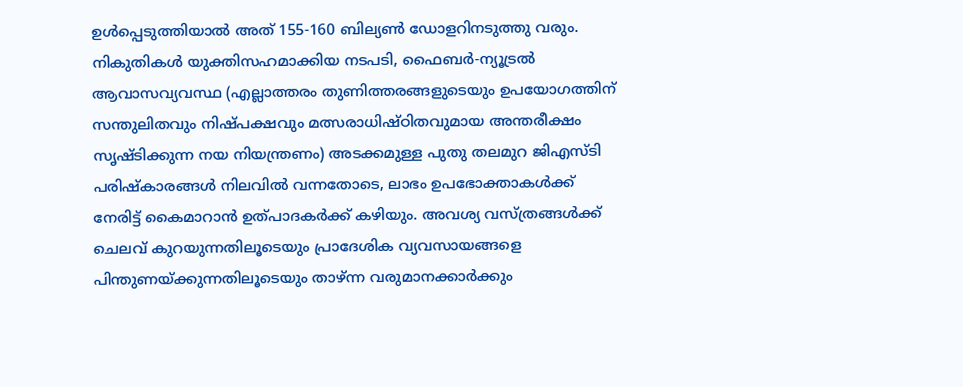ഉള്‍പ്പെടുത്തിയാല്‍ അത് 155-160 ബില്യണ്‍ ഡോളറിനടുത്തു വരും. നികുതികള്‍ യുക്തിസഹമാക്കിയ നടപടി, ഫൈബര്‍-ന്യൂട്രല്‍ ആവാസവ്യവസ്ഥ (എല്ലാത്തരം തുണിത്തരങ്ങളുടെയും ഉപയോഗത്തിന് സന്തുലിതവും നിഷ്പക്ഷവും മത്സരാധിഷ്ഠിതവുമായ അന്തരീക്ഷം സൃഷ്ടിക്കുന്ന നയ നിയന്ത്രണം) അടക്കമുള്ള പുതു തലമുറ ജിഎസ്ടി പരിഷ്‌കാരങ്ങള്‍ നിലവില്‍ വന്നതോടെ, ലാഭം ഉപഭോക്താകള്‍ക്ക് നേരിട്ട് കൈമാറാന്‍ ഉത്പാദകര്‍ക്ക് കഴിയും. അവശ്യ വസ്ത്രങ്ങള്‍ക്ക് ചെലവ് കുറയുന്നതിലൂടെയും പ്രാദേശിക വ്യവസായങ്ങളെ പിന്തുണയ്‌ക്കുന്നതിലൂടെയും താഴ്ന്ന വരുമാനക്കാര്‍ക്കും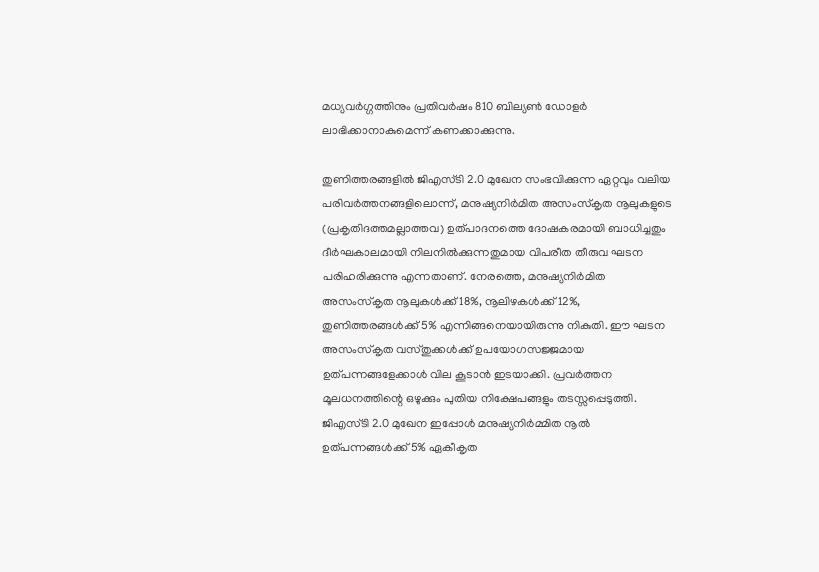മധ്യവര്‍ഗ്ഗത്തിനും പ്രതിവര്‍ഷം 810 ബില്യണ്‍ ഡോളര്‍ ലാഭിക്കാനാകുമെന്ന് കണക്കാക്കുന്നു.

തുണിത്തരങ്ങളില്‍ ജിഎസ്ടി 2.0 മുഖേന സംഭവിക്കുന്ന ഏറ്റവും വലിയ പരിവര്‍ത്തനങ്ങളിലൊന്ന്, മനുഷ്യനിര്‍മിത അസംസ്‌കൃത നൂലുകളുടെ (പ്രകൃതിദത്തമല്ലാത്തവ) ഉത്പാദനത്തെ ദോഷകരമായി ബാധിച്ചതും ദീര്‍ഘകാലമായി നിലനില്‍ക്കുന്നതുമായ വിപരീത തീരുവ ഘടന പരിഹരിക്കുന്നു എന്നതാണ്. നേരത്തെ, മനുഷ്യനിര്‍മിത അസംസ്‌കൃത നൂലുകള്‍ക്ക് 18%, നൂലിഴകള്‍ക്ക് 12%, തുണിത്തരങ്ങള്‍ക്ക് 5% എന്നിങ്ങനെയായിരുന്നു നികുതി. ഈ ഘടന അസംസ്‌കൃത വസ്തുക്കള്‍ക്ക് ഉപയോഗസജ്ജമായ ഉത്പന്നങ്ങളേക്കാള്‍ വില കൂടാന്‍ ഇടയാക്കി. പ്രവര്‍ത്തന മൂലധനത്തിന്റെ ഒഴുക്കും പുതിയ നിക്ഷേപങ്ങളും തടസ്സപ്പെടുത്തി. ജിഎസ്ടി 2.0 മുഖേന ഇപ്പോള്‍ മനുഷ്യനിര്‍മ്മിത നൂല്‍ ഉത്പന്നങ്ങള്‍ക്ക് 5% ഏകീകൃത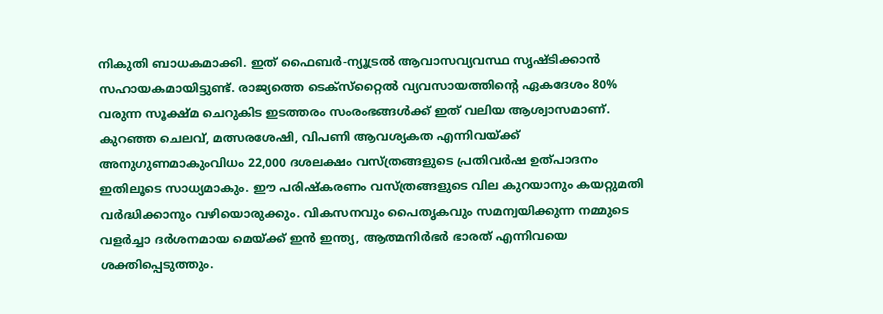നികുതി ബാധകമാക്കി. ഇത് ഫൈബര്‍-ന്യൂട്രല്‍ ആവാസവ്യവസ്ഥ സൃഷ്ടിക്കാന്‍ സഹായകമായിട്ടുണ്ട്. രാജ്യത്തെ ടെക്‌സ്‌റ്റൈല്‍ വ്യവസായത്തിന്റെ ഏകദേശം 80% വരുന്ന സൂക്ഷ്മ ചെറുകിട ഇടത്തരം സംരംഭങ്ങള്‍ക്ക് ഇത് വലിയ ആശ്വാസമാണ്. കുറഞ്ഞ ചെലവ്, മത്സരശേഷി, വിപണി ആവശ്യകത എന്നിവയ്‌ക്ക് അനുഗുണമാകുംവിധം 22,000 ദശലക്ഷം വസ്ത്രങ്ങളുടെ പ്രതിവര്‍ഷ ഉത്പാദനം ഇതിലൂടെ സാധ്യമാകും. ഈ പരിഷ്‌കരണം വസ്ത്രങ്ങളുടെ വില കുറയാനും കയറ്റുമതി വര്‍ദ്ധിക്കാനും വഴിയൊരുക്കും. വികസനവും പൈതൃകവും സമന്വയിക്കുന്ന നമ്മുടെ വളര്‍ച്ചാ ദര്‍ശനമായ മെയ്‌ക്ക് ഇന്‍ ഇന്ത്യ, ആത്മനിര്‍ഭര്‍ ഭാരത് എന്നിവയെ ശക്തിപ്പെടുത്തും.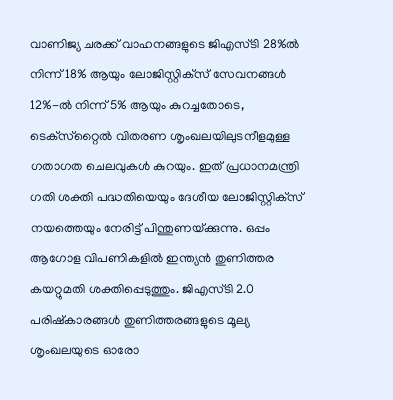വാണിജ്യ ചരക്ക് വാഹനങ്ങളുടെ ജിഎസ്ടി 28%ല്‍ നിന്ന് 18% ആയും ലോജിസ്റ്റിക്‌സ് സേവനങ്ങള്‍ 12%-ല്‍ നിന്ന് 5% ആയും കുറച്ചതോടെ, ടെക്‌സ്‌റ്റൈല്‍ വിതരണ ശൃംഖലയിലുടനീളമുള്ള ഗതാഗത ചെലവുകള്‍ കുറയും. ഇത് പ്രധാനമന്ത്രി ഗതി ശക്തി പദ്ധതിയെയും ദേശീയ ലോജിസ്റ്റിക്‌സ് നയത്തെയും നേരിട്ട് പിന്തുണയ്‌ക്കുന്നു. ഒപ്പം ആഗോള വിപണികളില്‍ ഇന്ത്യന്‍ തുണിത്തര കയറ്റുമതി ശക്തിപ്പെടുത്തും. ജിഎസ്ടി 2.0 പരിഷ്‌കാരങ്ങള്‍ തുണിത്തരങ്ങളുടെ മൂല്യ ശൃംഖലയുടെ ഓരോ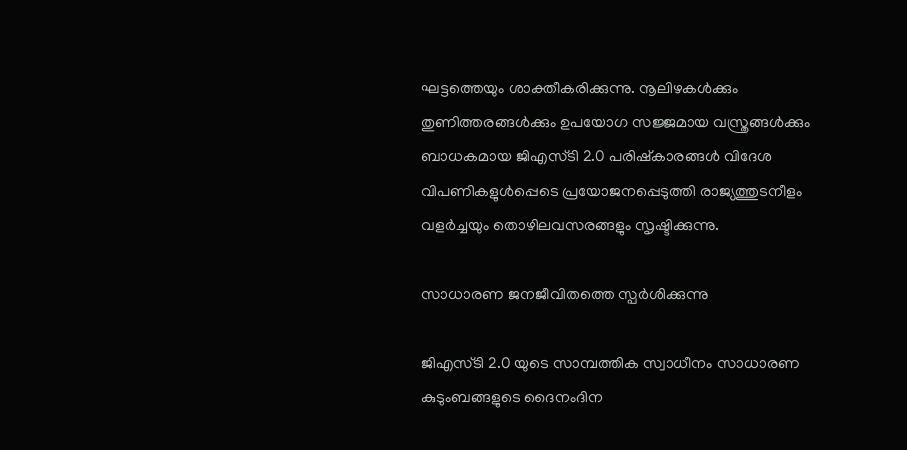ഘട്ടത്തെയും ശാക്തീകരിക്കുന്നു. നൂലിഴകള്‍ക്കും തുണിത്തരങ്ങള്‍ക്കും ഉപയോഗ സജ്ജമായ വസ്ത്രങ്ങള്‍ക്കും ബാധകമായ ജിഎസ്ടി 2.0 പരിഷ്‌കാരങ്ങള്‍ വിദേശ വിപണികളുള്‍പ്പെടെ പ്രയോജനപ്പെടുത്തി രാജ്യത്തുടനീളം വളര്‍ച്ചയും തൊഴിലവസരങ്ങളും സൃഷ്ടിക്കുന്നു.

സാധാരണ ജനജീവിതത്തെ സ്പര്‍ശിക്കുന്നു

ജിഎസ്ടി 2.0 യുടെ സാമ്പത്തിക സ്വാധീനം സാധാരണ കുടുംബങ്ങളുടെ ദൈനംദിന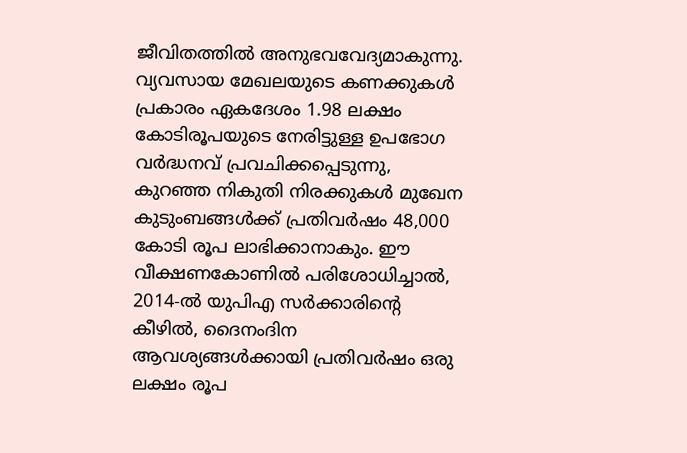ജീവിതത്തില്‍ അനുഭവവേദ്യമാകുന്നു. വ്യവസായ മേഖലയുടെ കണക്കുകള്‍ പ്രകാരം ഏകദേശം 1.98 ലക്ഷം കോടിരൂപയുടെ നേരിട്ടുള്ള ഉപഭോഗ വര്‍ദ്ധനവ് പ്രവചിക്കപ്പെടുന്നു, കുറഞ്ഞ നികുതി നിരക്കുകള്‍ മുഖേന കുടുംബങ്ങള്‍ക്ക് പ്രതിവര്‍ഷം 48,000 കോടി രൂപ ലാഭിക്കാനാകും. ഈ വീക്ഷണകോണില്‍ പരിശോധിച്ചാല്‍, 2014-ല്‍ യുപിഎ സര്‍ക്കാരിന്റെ കീഴില്‍, ദൈനംദിന ആവശ്യങ്ങള്‍ക്കായി പ്രതിവര്‍ഷം ഒരു ലക്ഷം രൂപ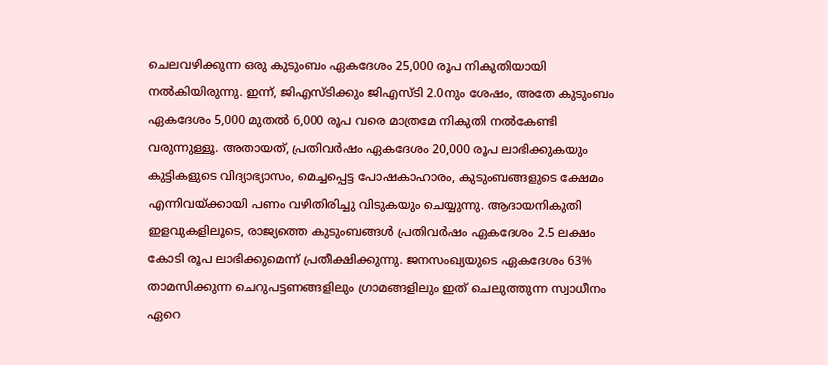ചെലവഴിക്കുന്ന ഒരു കുടുംബം ഏകദേശം 25,000 രൂപ നികുതിയായി നല്‍കിയിരുന്നു. ഇന്ന്, ജിഎസ്ടിക്കും ജിഎസ്ടി 2.0നും ശേഷം, അതേ കുടുംബം ഏകദേശം 5,000 മുതല്‍ 6,000 രൂപ വരെ മാത്രമേ നികുതി നല്‍കേണ്ടി വരുന്നുള്ളൂ. അതായത്, പ്രതിവര്‍ഷം ഏകദേശം 20,000 രൂപ ലാഭിക്കുകയും കുട്ടികളുടെ വിദ്യാഭ്യാസം, മെച്ചപ്പെട്ട പോഷകാഹാരം, കുടുംബങ്ങളുടെ ക്ഷേമം എന്നിവയ്‌ക്കായി പണം വഴിതിരിച്ചു വിടുകയും ചെയ്യുന്നു. ആദായനികുതി ഇളവുകളിലൂടെ, രാജ്യത്തെ കുടുംബങ്ങള്‍ പ്രതിവര്‍ഷം ഏകദേശം 2.5 ലക്ഷം കോടി രൂപ ലാഭിക്കുമെന്ന് പ്രതീക്ഷിക്കുന്നു. ജനസംഖ്യയുടെ ഏകദേശം 63% താമസിക്കുന്ന ചെറുപട്ടണങ്ങളിലും ഗ്രാമങ്ങളിലും ഇത് ചെലുത്തുന്ന സ്വാധീനം ഏറെ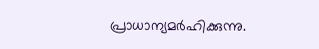പ്രാധാന്യമര്‍ഹിക്കുന്നു.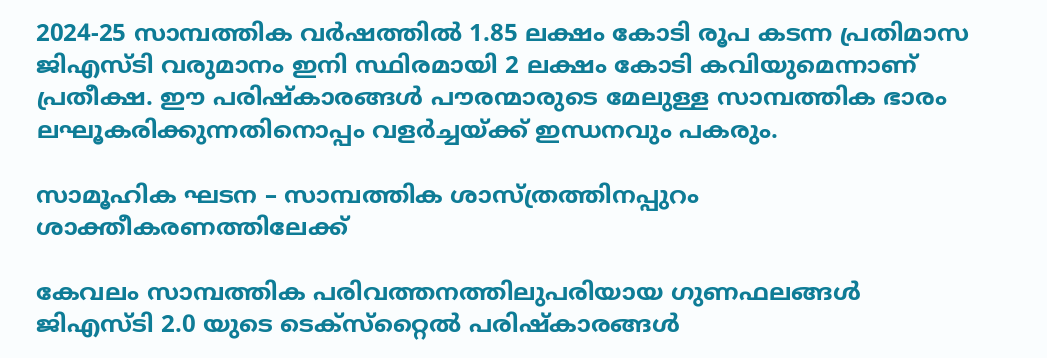2024-25 സാമ്പത്തിക വര്‍ഷത്തില്‍ 1.85 ലക്ഷം കോടി രൂപ കടന്ന പ്രതിമാസ ജിഎസ്ടി വരുമാനം ഇനി സ്ഥിരമായി 2 ലക്ഷം കോടി കവിയുമെന്നാണ് പ്രതീക്ഷ. ഈ പരിഷ്‌കാരങ്ങള്‍ പൗരന്മാരുടെ മേലുള്ള സാമ്പത്തിക ഭാരം ലഘൂകരിക്കുന്നതിനൊപ്പം വളര്‍ച്ചയ്‌ക്ക് ഇന്ധനവും പകരും.

സാമൂഹിക ഘടന – സാമ്പത്തിക ശാസ്ത്രത്തിനപ്പുറം ശാക്തീകരണത്തിലേക്ക്

കേവലം സാമ്പത്തിക പരിവത്തനത്തിലുപരിയായ ഗുണഫലങ്ങള്‍ ജിഎസ്ടി 2.0 യുടെ ടെക്‌സ്‌റ്റൈല്‍ പരിഷ്‌കാരങ്ങള്‍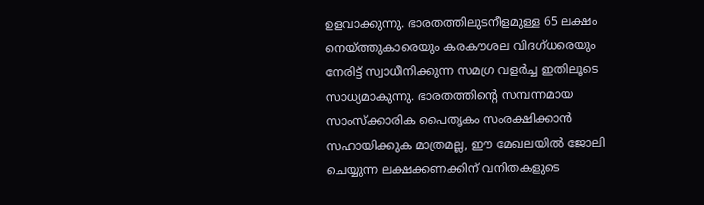ഉളവാക്കുന്നു. ഭാരതത്തിലുടനീളമുള്ള 65 ലക്ഷം നെയ്‌ത്തുകാരെയും കരകൗശല വിദഗ്ധരെയും നേരിട്ട് സ്വാധീനിക്കുന്ന സമഗ്ര വളര്‍ച്ച ഇതിലൂടെ സാധ്യമാകുന്നു. ഭാരതത്തിന്റെ സമ്പന്നമായ സാംസ്‌ക്കാരിക പൈതൃകം സംരക്ഷിക്കാന്‍ സഹായിക്കുക മാത്രമല്ല, ഈ മേഖലയില്‍ ജോലി ചെയ്യുന്ന ലക്ഷക്കണക്കിന് വനിതകളുടെ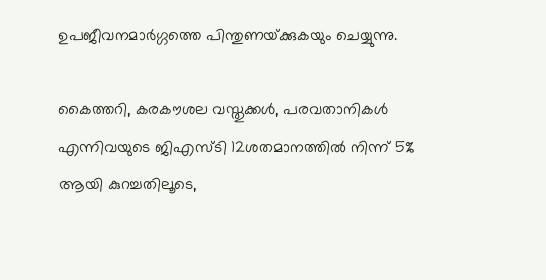ഉപജീവനമാര്‍ഗ്ഗത്തെ പിന്തുണയ്‌ക്കുകയും ചെയ്യുന്നു.

കൈത്തറി, കരകൗശല വസ്തുക്കള്‍, പരവതാനികള്‍ എന്നിവയുടെ ജിഎസ്ടി 12ശതമാനത്തില്‍ നിന്ന് 5% ആയി കുറച്ചതിലൂടെ,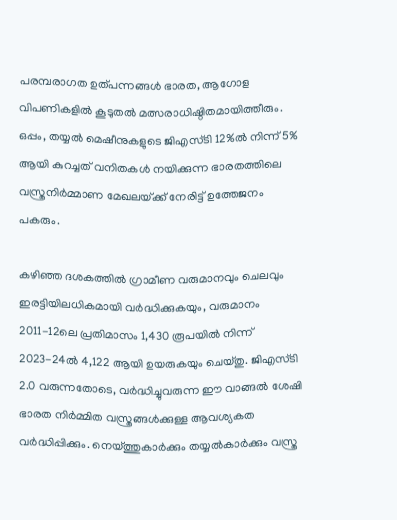പരമ്പരാഗത ഉത്പന്നങ്ങള്‍ ഭാരത, ആഗോള വിപണികളില്‍ കൂടുതല്‍ മത്സരാധിഷ്ഠിതമായിത്തീരും. ഒപ്പം, തയ്യല്‍ മെഷീനുകളുടെ ജിഎസ്ടി 12%ല്‍ നിന്ന് 5% ആയി കുറച്ചത് വനിതകള്‍ നയിക്കുന്ന ഭാരതത്തിലെ വസ്ത്രനിര്‍മ്മാണ മേഖലയ്‌ക്ക് നേരിട്ട് ഉത്തേജനം പകരും.

കഴിഞ്ഞ ദശകത്തില്‍ ഗ്രാമീണ വരുമാനവും ചെലവും ഇരട്ടിയിലധികമായി വര്‍ദ്ധിക്കുകയും, വരുമാനം 2011-12ലെ പ്രതിമാസം 1,430 രൂപയില്‍ നിന്ന് 2023-24ല്‍ 4,122 ആയി ഉയരുകയും ചെയ്തു. ജിഎസ്ടി 2.0 വരുന്നതോടെ, വര്‍ദ്ധിച്ചുവരുന്ന ഈ വാങ്ങല്‍ ശേഷി ഭാരത നിര്‍മ്മിത വസ്ത്രങ്ങള്‍ക്കുള്ള ആവശ്യകത വര്‍ദ്ധിപ്പിക്കും. നെയ്‌ത്തുകാര്‍ക്കും തയ്യല്‍കാര്‍ക്കും വസ്ത്ര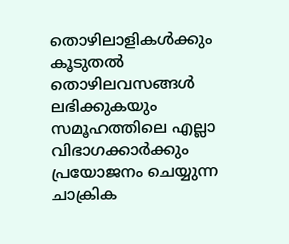തൊഴിലാളികള്‍ക്കും കൂടുതല്‍ തൊഴിലവസങ്ങള്‍ ലഭിക്കുകയും സമൂഹത്തിലെ എല്ലാ വിഭാഗക്കാര്‍ക്കും പ്രയോജനം ചെയ്യുന്ന ചാക്രിക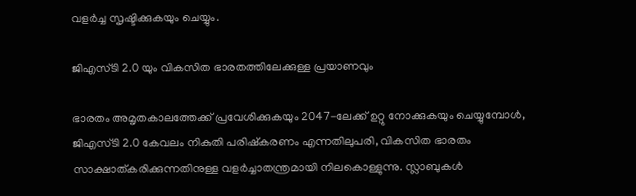വളര്‍ച്ച സൃഷ്ടിക്കുകയും ചെയ്യും.

ജിഎസ്ടി 2.0 യും വികസിത ഭാരതത്തിലേക്കുള്ള പ്രയാണവും

ഭാരതം അമൃതകാലത്തേക്ക് പ്രവേശിക്കുകയും 2047-ലേക്ക് ഉറ്റു നോക്കുകയും ചെയ്യുമ്പോള്‍, ജിഎസ്ടി 2.0 കേവലം നികുതി പരിഷ്‌കരണം എന്നതിലുപരി, വികസിത ഭാരതം സാക്ഷാത്കരിക്കുന്നതിനുള്ള വളര്‍ച്ചാതന്ത്രമായി നിലകൊള്ളുന്നു. സ്ലാബുകള്‍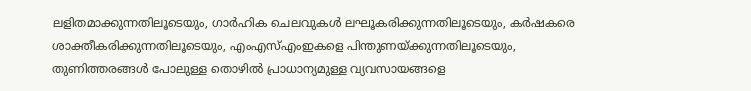ലളിതമാക്കുന്നതിലൂടെയും, ഗാര്‍ഹിക ചെലവുകള്‍ ലഘൂകരിക്കുന്നതിലൂടെയും, കര്‍ഷകരെ ശാക്തീകരിക്കുന്നതിലൂടെയും, എംഎസ്എംഇകളെ പിന്തുണയ്‌ക്കുന്നതിലൂടെയും, തുണിത്തരങ്ങള്‍ പോലുള്ള തൊഴില്‍ പ്രാധാന്യമുള്ള വ്യവസായങ്ങളെ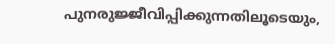പുനരുജ്ജീവിപ്പിക്കുന്നതിലൂടെയും,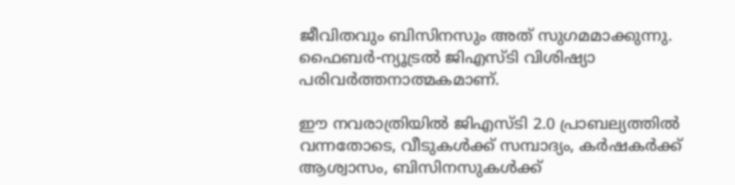ജീവിതവും ബിസിനസും അത് സുഗമമാക്കുന്നു. ഫൈബര്‍-ന്യൂട്രല്‍ ജിഎസ്ടി വിശിഷ്യാ പരിവര്‍ത്തനാത്മകമാണ്.

ഈ നവരാത്രിയില്‍ ജിഎസ്ടി 2.0 പ്രാബല്യത്തില്‍ വന്നതോടെ, വീടുകള്‍ക്ക് സമ്പാദ്യം, കര്‍ഷകര്‍ക്ക് ആശ്വാസം, ബിസിനസുകള്‍ക്ക്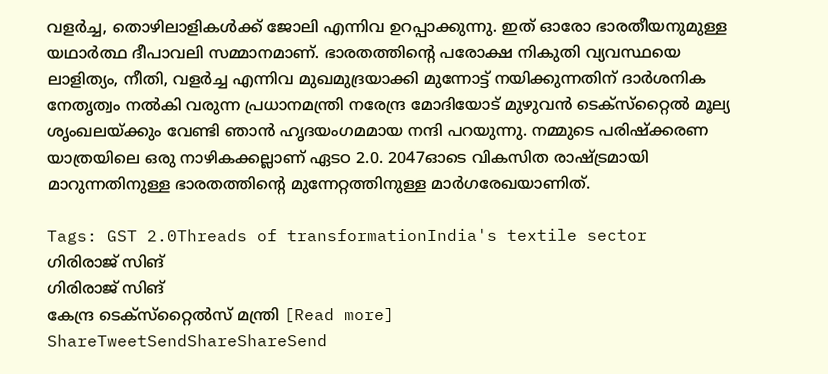വളര്‍ച്ച, തൊഴിലാളികള്‍ക്ക് ജോലി എന്നിവ ഉറപ്പാക്കുന്നു. ഇത് ഓരോ ഭാരതീയനുമുള്ള യഥാര്‍ത്ഥ ദീപാവലി സമ്മാനമാണ്. ഭാരതത്തിന്റെ പരോക്ഷ നികുതി വ്യവസ്ഥയെ ലാളിത്യം, നീതി, വളര്‍ച്ച എന്നിവ മുഖമുദ്രയാക്കി മുന്നോട്ട് നയിക്കുന്നതിന് ദാര്‍ശനിക നേതൃത്വം നല്‍കി വരുന്ന പ്രധാനമന്ത്രി നരേന്ദ്ര മോദിയോട് മുഴുവന്‍ ടെക്‌സ്‌റ്റൈല്‍ മൂല്യ ശൃംഖലയ്‌ക്കും വേണ്ടി ഞാന്‍ ഹൃദയംഗമമായ നന്ദി പറയുന്നു. നമ്മുടെ പരിഷ്‌ക്കരണ യാത്രയിലെ ഒരു നാഴികക്കല്ലാണ് ഏടഠ 2.0. 2047ഓടെ വികസിത രാഷ്‌ട്രമായി മാറുന്നതിനുള്ള ഭാരതത്തിന്റെ മുന്നേറ്റത്തിനുള്ള മാര്‍ഗരേഖയാണിത്.

Tags: GST 2.0Threads of transformationIndia's textile sector
ഗിരിരാജ് സിങ്
ഗിരിരാജ് സിങ്
കേന്ദ്ര ടെക്‌സ്‌റ്റൈല്‍സ് മന്ത്രി [Read more]
ShareTweetSendShareShareSend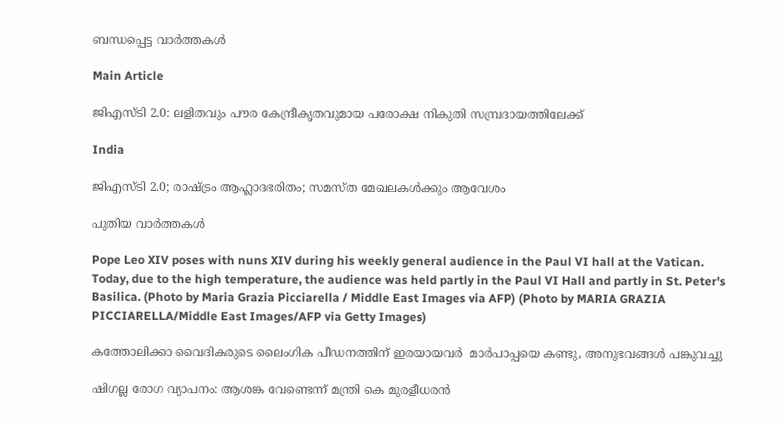ബന്ധപ്പെട്ട വാര്‍ത്തകള്‍

Main Article

ജിഎസ്ടി 2.0: ലളിതവും പൗര കേന്ദ്രീകൃതവുമായ പരോക്ഷ നികുതി സമ്പ്രദായത്തിലേക്ക്

India

ജിഎസ്ടി 2.0; രാഷ്‌ട്രം ആഹ്ലാദഭരിതം; സമസ്ത മേഖലകള്‍ക്കും ആവേശം

പുതിയ വാര്‍ത്തകള്‍

Pope Leo XIV poses with nuns XIV during his weekly general audience in the Paul VI hall at the Vatican. Today, due to the high temperature, the audience was held partly in the Paul VI Hall and partly in St. Peter's Basilica. (Photo by Maria Grazia Picciarella / Middle East Images via AFP) (Photo by MARIA GRAZIA PICCIARELLA/Middle East Images/AFP via Getty Images)

കത്തോലിക്കാ വൈദികരുടെ ലൈംഗിക പീഡനത്തിന് ഇരയായവര്‍  മാര്‍പാപ്പയെ കണ്ടു, അനുഭവങ്ങള്‍ പങ്കുവച്ചു

ഷിഗല്ല രോഗ വ്യാപനം: ആശങ്ക വേണ്ടെന്ന് മന്ത്രി കെ മുരളീധരന്‍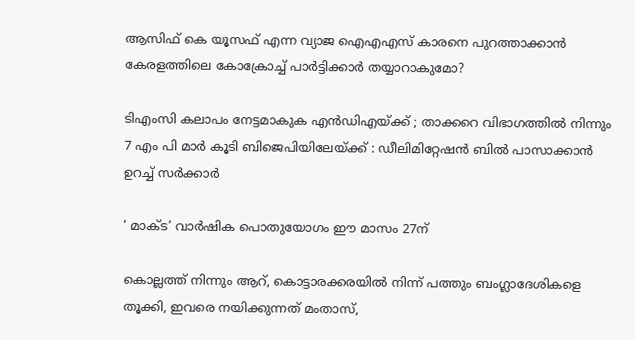ആസിഫ് കെ യൂസഫ് എന്ന വ്യാജ ഐഎഎസ് കാരനെ പുറത്താക്കാന്‍ കേരളത്തിലെ കോക്രോച്ച് പാര്‍ട്ടിക്കാര്‍ തയ്യാറാകുമോ?

ടിഎംസി കലാപം നേട്ടമാകുക എൻഡിഎയ്‌ക്ക് ; താക്കറെ വിഭാഗത്തിൽ നിന്നും 7 എം പി മാർ കൂടി ബിജെപിയിലേയ്‌ക്ക് : ഡീലിമിറ്റേഷൻ ബിൽ പാസാക്കാൻ ഉറച്ച് സർക്കാർ

‘ മാക്ട’ വാര്‍ഷിക പൊതുയോഗം ഈ മാസം 27ന്

കൊല്ലത്ത് നിന്നും ആറ്, കൊട്ടാരക്കരയില്‍ നിന്ന് പത്തും ബംഗ്ലാദേശികളെ തൂക്കി, ഇവരെ നയിക്കുന്നത് മംതാസ്,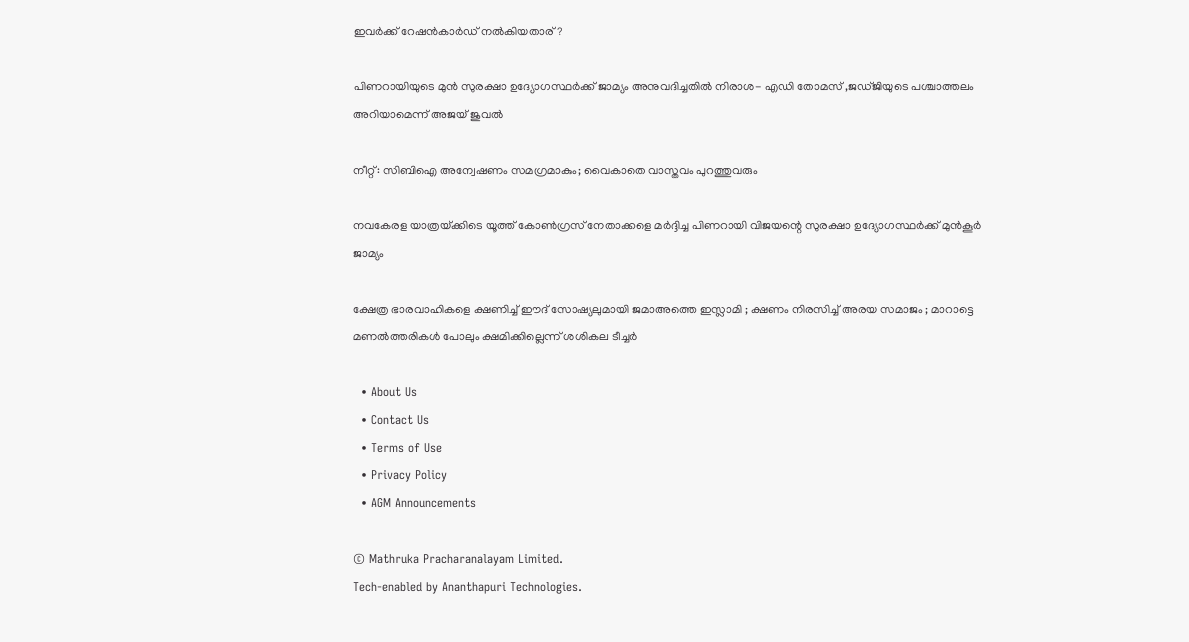ഇവര്‍ക്ക് റേഷന്‍കാര്‍ഡ് നല്‍കിയതാര്?

പിണറായിയുടെ മുന്‍ സുരക്ഷാ ഉദ്യോഗസ്ഥര്‍ക്ക് ജാമ്യം അനുവദിച്ചതില്‍ നിരാശ- എഡി തോമസ് ,ജഡ്ജിയുടെ പശ്ചാത്തലം അറിയാമെന്ന് അജയ് ജുവല്‍

നീറ്റ്: സിബിഐ അന്വേഷണം സമഗ്രമാകും; വൈകാതെ വാസ്തവം പുറത്തുവരും

നവകേരള യാത്രയ്‌ക്കിടെ യൂത്ത് കോണ്‍ഗ്രസ് നേതാക്കളെ മര്‍ദ്ദിച്ച പിണറായി വിജയന്റെ സുരക്ഷാ ഉദ്യോഗസ്ഥര്‍ക്ക് മുന്‍കൂര്‍ ജാമ്യം

ക്ഷേത്ര ഭാരവാഹികളെ ക്ഷണിച്ച് ഈദ് സോഷ്യലുമായി ജമാഅത്തെ ഇസ്ലാമി ; ക്ഷണം നിരസിച്ച് അരയ സമാജം ; മാറാട്ടെ മണൽത്തരികൾ പോലും ക്ഷമിക്കില്ലെന്ന് ശശികല ടീച്ചർ

  • About Us
  • Contact Us
  • Terms of Use
  • Privacy Policy
  • AGM Announcements

© Mathruka Pracharanalayam Limited.
Tech-enabled by Ananthapuri Technologies.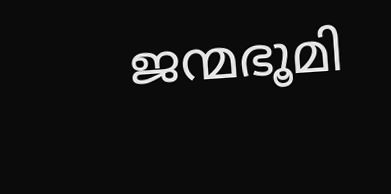ജന്മഭൂമി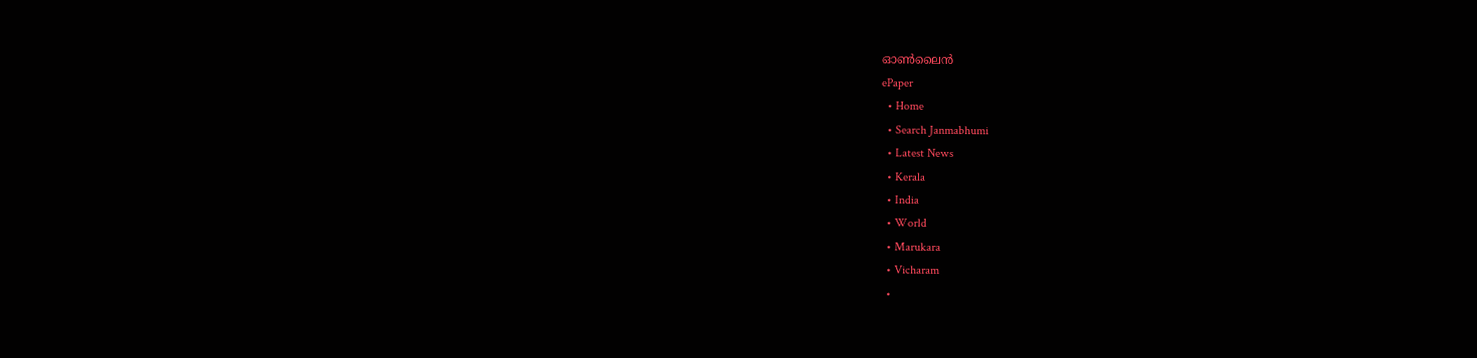ഓണ്‍ലൈന്‍
ePaper
  • Home
  • Search Janmabhumi
  • Latest News
  • Kerala
  • India
  • World
  • Marukara
  • Vicharam
  •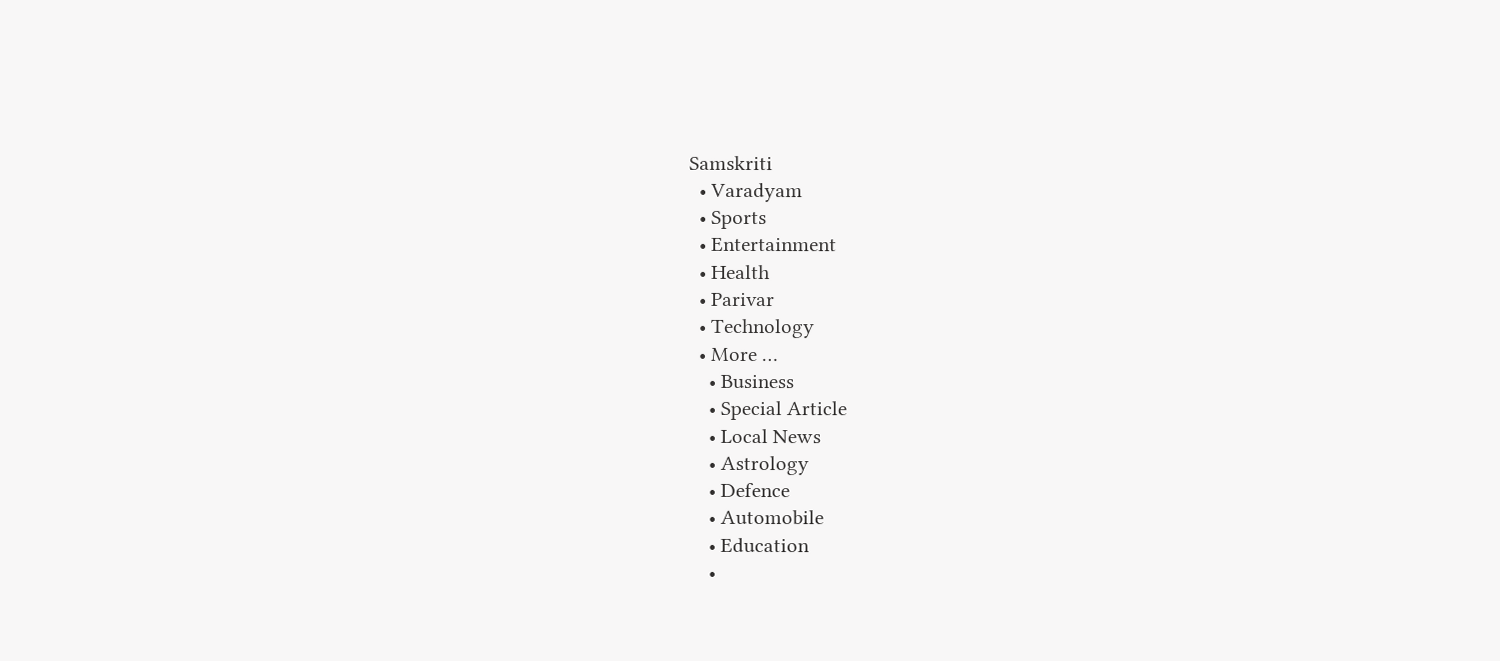Samskriti
  • Varadyam
  • Sports
  • Entertainment
  • Health
  • Parivar
  • Technology
  • More …
    • Business
    • Special Article
    • Local News
    • Astrology
    • Defence
    • Automobile
    • Education
    •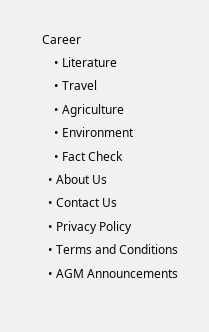Career
    • Literature
    • Travel
    • Agriculture
    • Environment
    • Fact Check
  • About Us
  • Contact Us
  • Privacy Policy
  • Terms and Conditions
  • AGM Announcements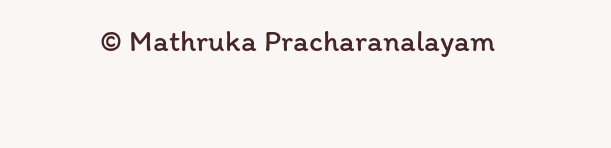© Mathruka Pracharanalayam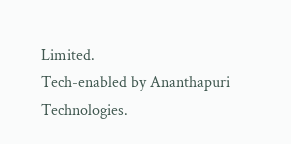Limited.
Tech-enabled by Ananthapuri Technologies.